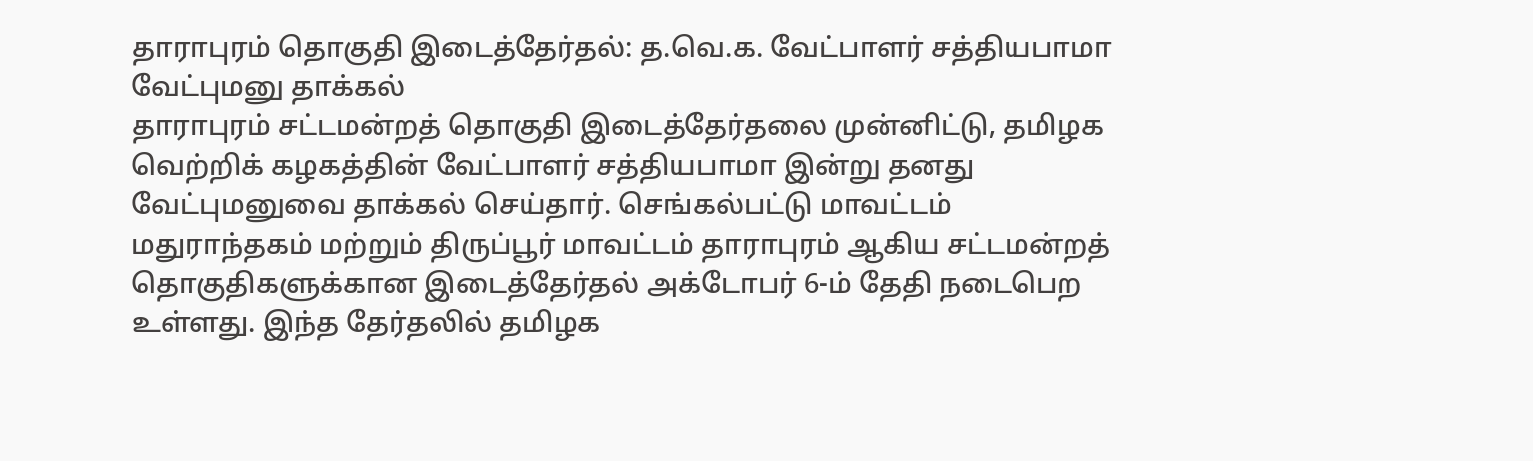தாராபுரம் தொகுதி இடைத்தேர்தல்: த.வெ.க. வேட்பாளர் சத்தியபாமா வேட்புமனு தாக்கல்
தாராபுரம் சட்டமன்றத் தொகுதி இடைத்தேர்தலை முன்னிட்டு, தமிழக வெற்றிக் கழகத்தின் வேட்பாளர் சத்தியபாமா இன்று தனது வேட்புமனுவை தாக்கல் செய்தார். செங்கல்பட்டு மாவட்டம் மதுராந்தகம் மற்றும் திருப்பூர் மாவட்டம் தாராபுரம் ஆகிய சட்டமன்றத் தொகுதிகளுக்கான இடைத்தேர்தல் அக்டோபர் 6-ம் தேதி நடைபெற உள்ளது. இந்த தேர்தலில் தமிழக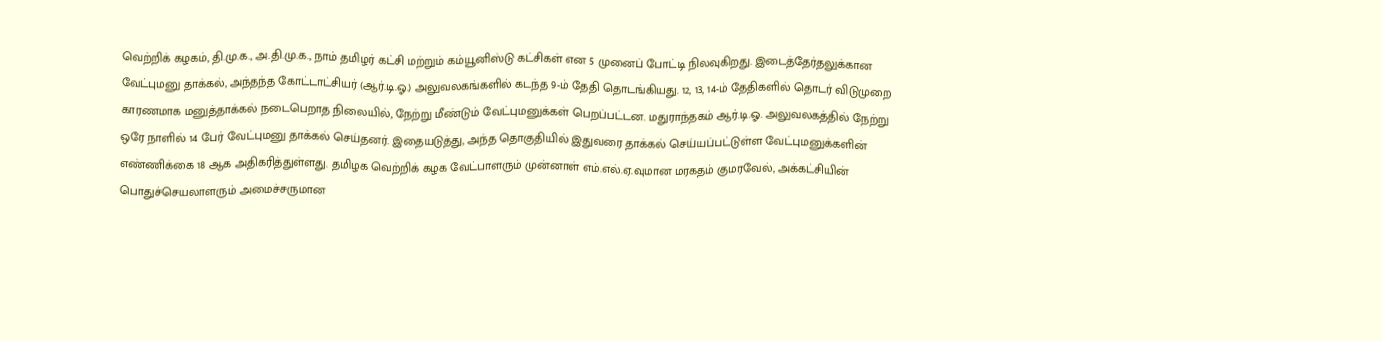வெற்றிக் கழகம், தி.மு.க., அ.தி.மு.க., நாம் தமிழர் கட்சி மற்றும் கம்யூனிஸ்டு கட்சிகள் என 5 முனைப் போட்டி நிலவுகிறது. இடைத்தேர்தலுக்கான வேட்புமனு தாக்கல், அந்தந்த கோட்டாட்சியர் (ஆர்.டி.ஓ.) அலுவலகங்களில் கடந்த 9-ம் தேதி தொடங்கியது. 12, 13, 14-ம் தேதிகளில் தொடர் விடுமுறை காரணமாக மனுத்தாக்கல் நடைபெறாத நிலையில், நேற்று மீண்டும் வேட்புமனுக்கள் பெறப்பட்டன. மதுராந்தகம் ஆர்.டி.ஓ. அலுவலகத்தில் நேற்று ஒரே நாளில் 14 பேர் வேட்புமனு தாக்கல் செய்தனர். இதையடுத்து, அந்த தொகுதியில் இதுவரை தாக்கல் செய்யப்பட்டுள்ள வேட்புமனுக்களின் எண்ணிக்கை 18 ஆக அதிகரித்துள்ளது. தமிழக வெற்றிக் கழக வேட்பாளரும் முன்னாள் எம்.எல்.ஏ.வுமான மரகதம் குமரவேல், அக்கட்சியின் பொதுச்செயலாளரும் அமைச்சருமான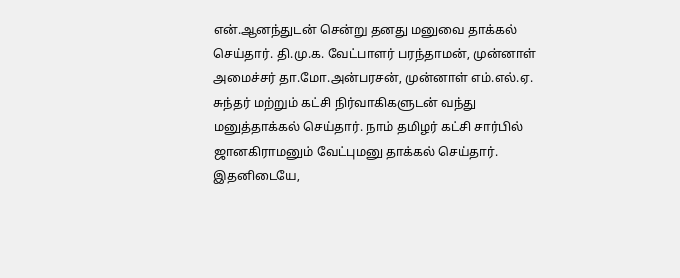என்.ஆனந்துடன் சென்று தனது மனுவை தாக்கல் செய்தார். தி.மு.க. வேட்பாளர் பரந்தாமன், முன்னாள் அமைச்சர் தா.மோ.அன்பரசன், முன்னாள் எம்.எல்.ஏ. சுந்தர் மற்றும் கட்சி நிர்வாகிகளுடன் வந்து மனுத்தாக்கல் செய்தார். நாம் தமிழர் கட்சி சார்பில் ஜானகிராமனும் வேட்புமனு தாக்கல் செய்தார். இதனிடையே,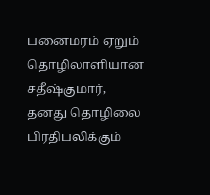பனைமரம் ஏறும் தொழிலாளியான சதீஷ்குமார், தனது தொழிலை பிரதிபலிக்கும்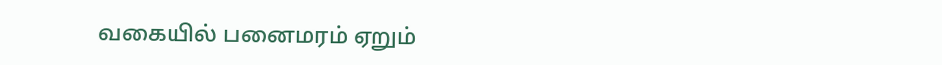வகையில் பனைமரம் ஏறும்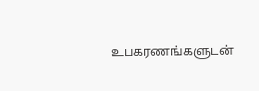உபகரணங்களுடன்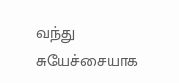வந்து சுயேச்சையாக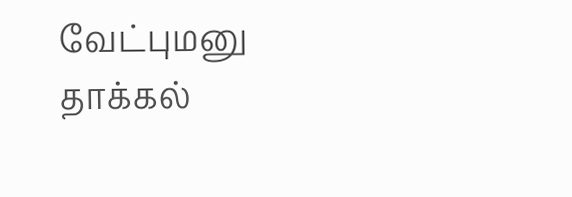வேட்புமனு தாக்கல்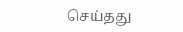செய்தது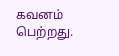கவனம் பெற்றது.